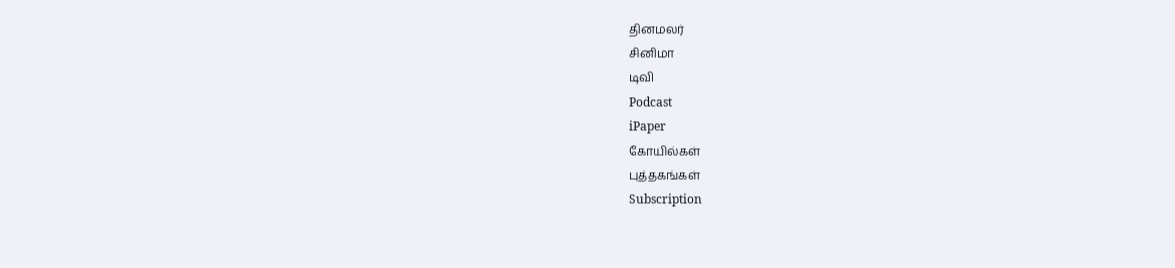தினமலர்
சினிமா
டிவி
Podcast
iPaper
கோயில்கள்
புத்தகங்கள்
Subscription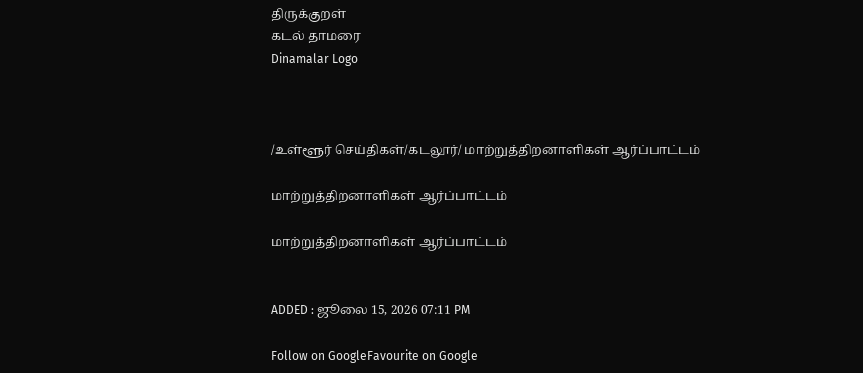திருக்குறள்
கடல் தாமரை
Dinamalar Logo



/உள்ளூர் செய்திகள்/கடலூர்/ மாற்றுத்திறனாளிகள் ஆர்ப்பாட்டம்

மாற்றுத்திறனாளிகள் ஆர்ப்பாட்டம்

மாற்றுத்திறனாளிகள் ஆர்ப்பாட்டம்


ADDED : ஜூலை 15, 2026 07:11 PM

Follow on GoogleFavourite on Google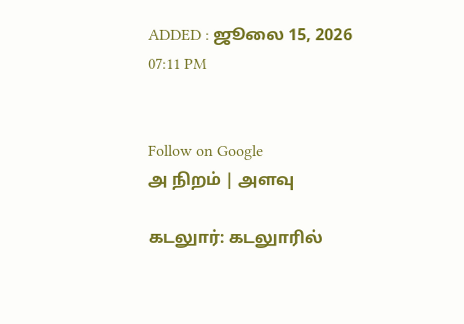ADDED : ஜூலை 15, 2026 07:11 PM


Follow on Google
அ நிறம் | அளவு

கடலுார்: கடலுாரில்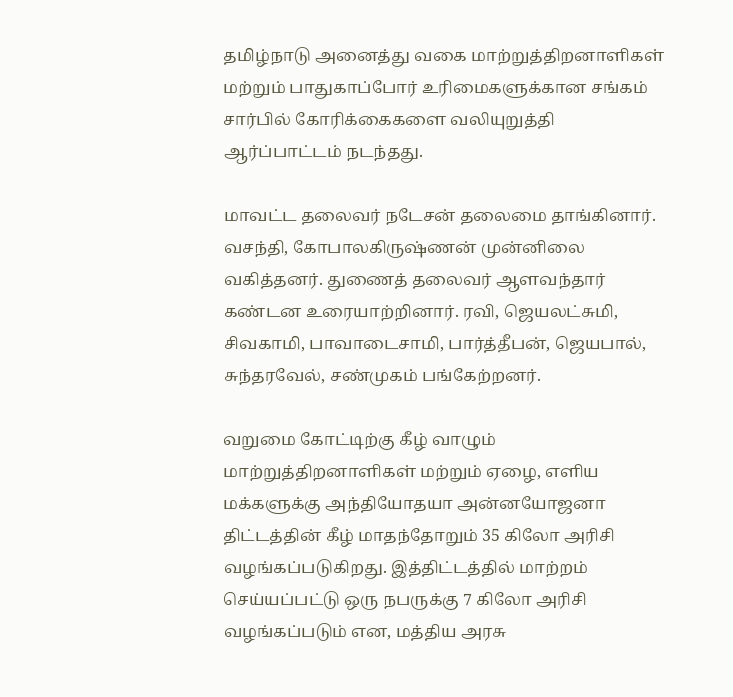தமிழ்நாடு அனைத்து வகை மாற்றுத்திறனாளிகள் மற்றும் பாதுகாப்போர் உரிமைகளுக்கான சங்கம் சார்பில் கோரிக்கைகளை வலியுறுத்தி ஆர்ப்பாட்டம் நடந்தது.

மாவட்ட தலைவர் நடேசன் தலைமை தாங்கினார். வசந்தி, கோபாலகிருஷ்ணன் முன்னிலை வகித்தனர். துணைத் தலைவர் ஆளவந்தார் கண்டன உரையாற்றினார். ரவி, ஜெயலட்சுமி, சிவகாமி, பாவாடைசாமி, பார்த்தீபன், ஜெயபால், சுந்தரவேல், சண்முகம் பங்கேற்றனர்.

வறுமை கோட்டிற்கு கீழ் வாழும் மாற்றுத்திறனாளிகள் மற்றும் ஏழை, எளிய மக்களுக்கு அந்தியோதயா அன்னயோஜனா திட்டத்தின் கீழ் மாதந்தோறும் 35 கிலோ அரிசி வழங்கப்படுகிறது. இத்திட்டத்தில் மாற்றம் செய்யப்பட்டு ஒரு நபருக்கு 7 கிலோ அரிசி வழங்கப்படும் என, மத்திய அரசு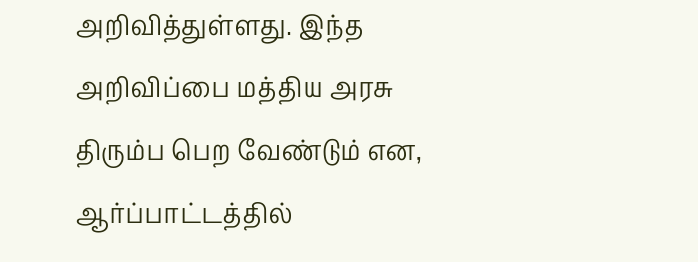அறிவித்துள்ளது. இந்த அறிவிப்பை மத்திய அரசு திரும்ப பெற வேண்டும் என, ஆர்ப்பாட்டத்தில்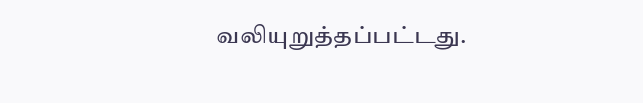வலியுறுத்தப்பட்டது.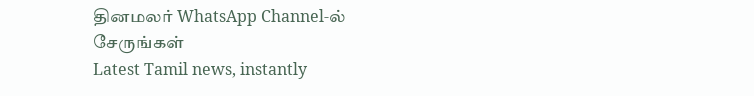தினமலர் WhatsApp Channel-ல் சேருங்கள்
Latest Tamil news, instantly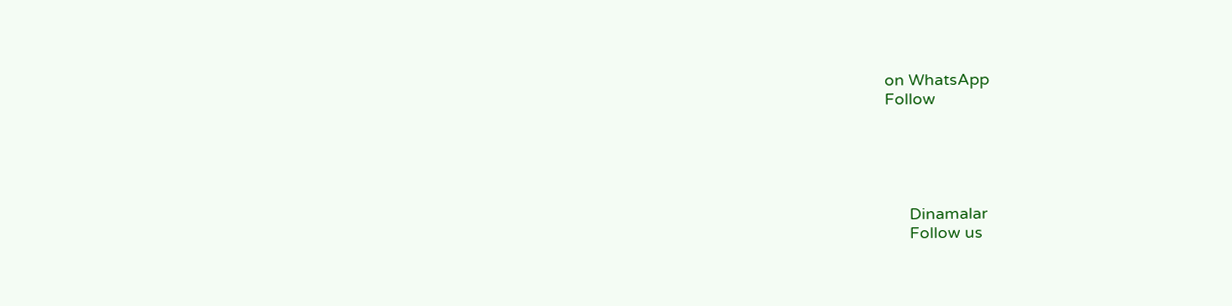on WhatsApp
Follow





      Dinamalar
      Follow us